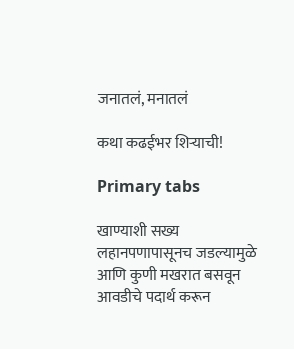जनातलं, मनातलं

कथा कढईभर शिऱ्याची!

Primary tabs

खाण्याशी सख्य लहानपणापासूनच जडल्यामुळे आणि कुणी मखरात बसवून आवडीचे पदार्थ करून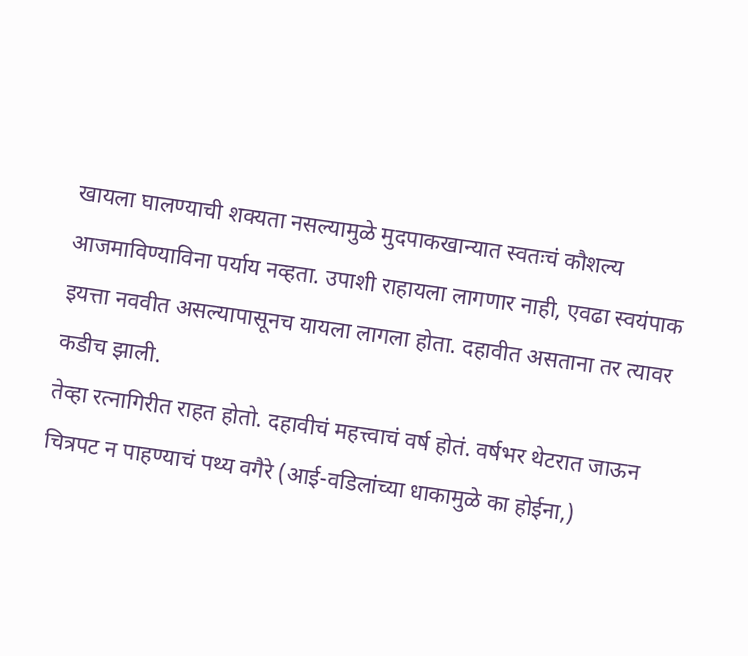खायला घालण्याची शक्‍यता नसल्यामुळे मुदपाकखान्यात स्वतःचं कौशल्य आजमाविण्याविना पर्याय नव्हता. उपाशी राहायला लागणार नाही, एवढा स्वयंपाक इयत्ता नववीत असल्यापासूनच यायला लागला होता. दहावीत असताना तर त्यावर कडीच झाली.
तेव्हा रत्नागिरीत राहत होतो. दहावीचं महत्त्वाचं वर्ष होतं. वर्षभर थेटरात जाऊन चित्रपट न पाहण्याचं पथ्य वगैरे (आई-वडिलांच्या धाकामुळे का होईना,)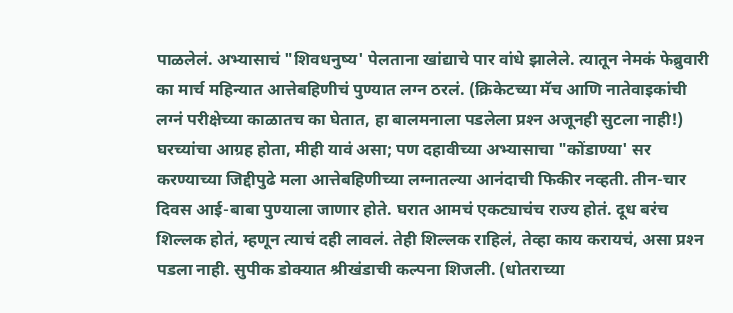पाळलेलं. अभ्यासाचं "शिवधनुष्य' पेलताना खांद्याचे पार वांधे झालेले. त्यातून नेमकं फेब्रुवारी का मार्च महिन्यात आत्तेबहिणीचं पुण्यात लग्न ठरलं. (क्रिकेटच्या मॅच आणि नातेवाइकांची लग्नं परीक्षेच्या काळातच का घेतात, हा बालमनाला पडलेला प्रश्‍न अजूनही सुटला नाही!) घरच्यांचा आग्रह होता, मीही यावं असा; पण दहावीच्या अभ्यासाचा "कोंडाण्या' सर करण्याच्या जिद्दीपुढे मला आत्तेबहिणीच्या लग्नातल्या आनंदाची फिकीर नव्हती. तीन-चार दिवस आई-बाबा पुण्याला जाणार होते. घरात आमचं एकट्याचंच राज्य होतं. दूध बरंच शिल्लक होतं, म्हणून त्याचं दही लावलं. तेही शिल्लक राहिलं, तेव्हा काय करायचं, असा प्रश्‍न पडला नाही. सुपीक डोक्‍यात श्रीखंडाची कल्पना शिजली. (धोतराच्या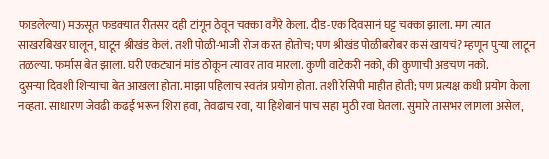फाडलेल्या) मऊसूत फडक्‍यात रीतसर दही टांगून ठेवून चक्का वगैरे केला. दीड-एक दिवसानं घट्ट चक्का झाला. मग त्यात साखरबिखर घालून, घाटून श्रीखंड केलं. तशी पोळी-भाजी रोज करत होतोच; पण श्रीखंड पोळीबरोबर कसं खायचं? म्हणून पुऱ्या लाटून तळल्या. फर्मास बेत झाला. घरी एकट्यानं मांड ठोकून त्यावर ताव मारला. कुणी वाटेकरी नको, की कुणाची अडचण नको.
दुसऱ्या दिवशी शिऱ्याचा बेत आखला होता. माझा पहिलाच स्वतंत्र प्रयोग होता. तशी रेसिपी माहीत होती; पण प्रत्यक्ष कधी प्रयोग केला नव्हता. साधारण जेवढी कढई भरून शिरा हवा, तेवढाच रवा, या हिशेबानं पाच सहा मुठी रवा घेतला. सुमारे तासभर लागला असेल,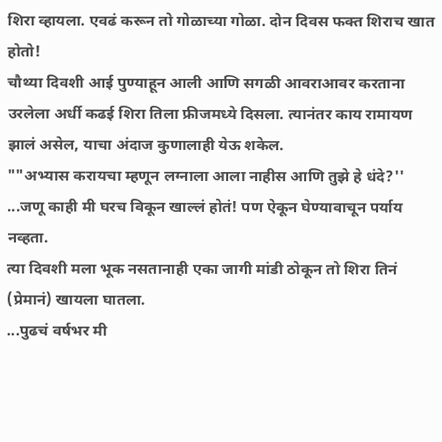शिरा व्हायला. एवढं करून तो गोळाच्या गोळा. दोन दिवस फक्त शिराच खात होतो!
चौथ्या दिवशी आई पुण्याहून आली आणि सगळी आवराआवर करताना उरलेला अर्धी कढई शिरा तिला फ्रीजमध्ये दिसला. त्यानंतर काय रामायण झालं असेल, याचा अंदाज कुणालाही येऊ शकेल.
""अभ्यास करायचा म्हणून लग्नाला आला नाहीस आणि तुझे हे धंदे?''
...जणू काही मी घरच विकून खाल्लं होतं! पण ऐकून घेण्यावाचून पर्याय नव्हता.
त्या दिवशी मला भूक नसतानाही एका जागी मांडी ठोकून तो शिरा तिनं (प्रेमानं) खायला घातला.
...पुढचं वर्षभर मी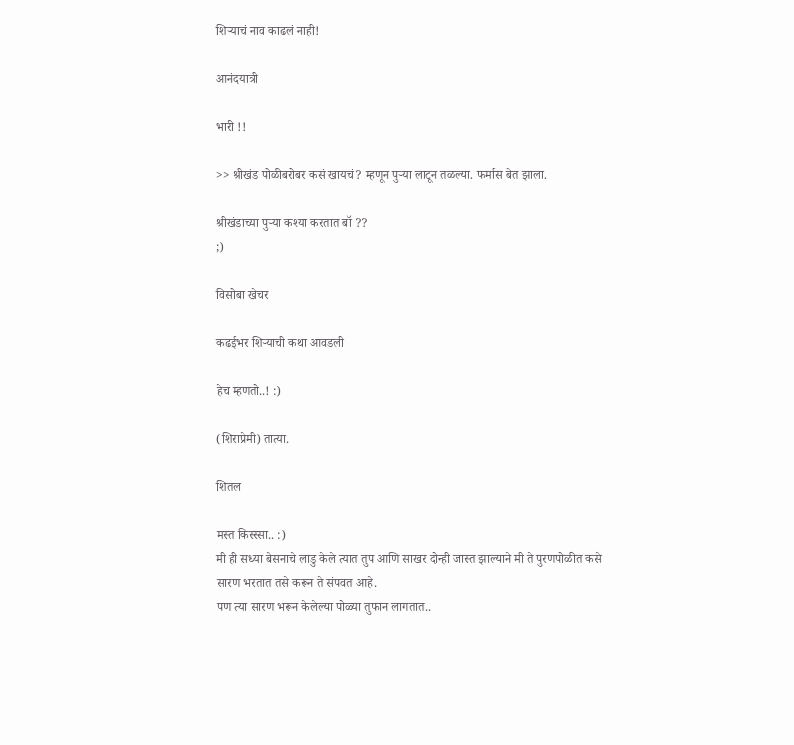शिऱ्याचं नाव काढलं नाही!

आनंदयात्री

भारी !!

>> श्रीखंड पोळीबरोबर कसं खायचं? म्हणून पुऱ्या लाटून तळल्या. फर्मास बेत झाला.

श्रीखंडाच्या पुर्‍या कश्या करतात बॉ ??
;)

विसोबा खेचर

कढईभर शिर्‍याची कथा आवडली

हेच म्हणतो..! :)

(शिराप्रेमी) तात्या.

शितल

मस्त किस्स्सा.. :)
मी ही सध्या बेसनाचे लाडु केले त्यात तुप आणि साखर दोन्ही जास्त झाल्याने मी ते पुरणपोळीत कसे सारण भरतात तसे करून ते संपवत आहे.
पण त्या सारण भरून केलेल्या पोळ्या तुफान लागतात..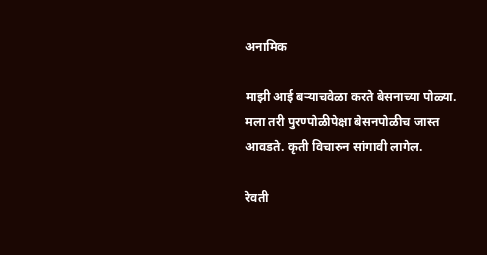अनामिक

माझी आई बर्‍याचवेळा करते बेसनाच्या पोळ्या. मला तरी पुरण्पोळीपेक्षा बेसनपोळीच जास्त आवडते. कृती विचारुन सांगावी लागेल.

रेवती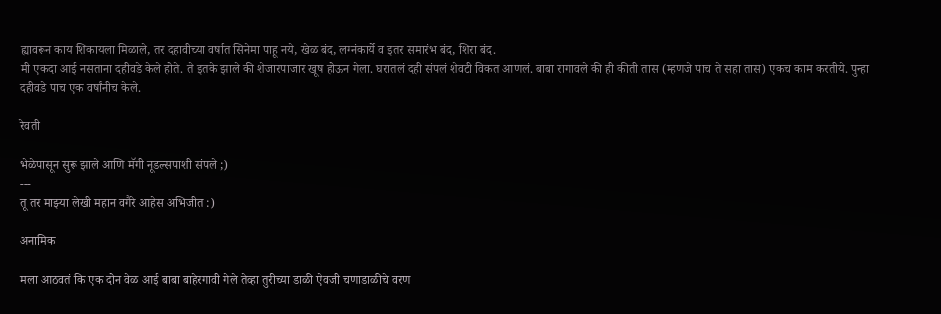ह्यावरून काय शिकायला मिळाले, तर दहावीच्या वर्षात सिनेमा पाहू नये, खेळ बंद, लग्नंकार्ये व इतर समारंभ बंद, शिरा बंद.
मी एकदा आई नसताना दहीवडे केले होते. ते इतके झाले की शेजारपाजार खूष होऊन गेला. घरातलं दही संपलं शेवटी विकत आणलं. बाबा रागावले की ही कीती तास (म्हणजे पाच ते सहा तास) एकच काम करतीये. पुन्हा दहीवडे पाच एक वर्षांनीच केले.

रेवती

भेळेपासून सुरू झाले आणि मॅगी नूडल्सपाशी संपले ;)
---
तू तर माझ्या लेखी महान वगैरे आहेस अभिजीत :)

अनामिक

मला आठवतं कि एक दोन वेळ आई बाबा बाहेरगावी गेले तेव्हा तुरीच्या डाळी ऐवजी चणाडाळीचे वरण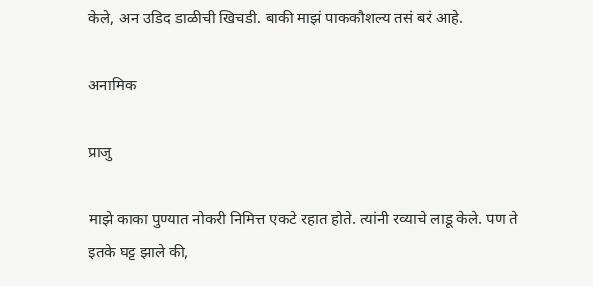केले, अन उडिद डाळीची खिचडी. बाकी माझं पाककौशल्य तसं बरं आहे.

अनामिक

प्राजु

माझे काका पुण्यात नोकरी निमित्त एकटे रहात होते. त्यांनी रव्याचे लाडू केले. पण ते इतके घट्ट झाले की,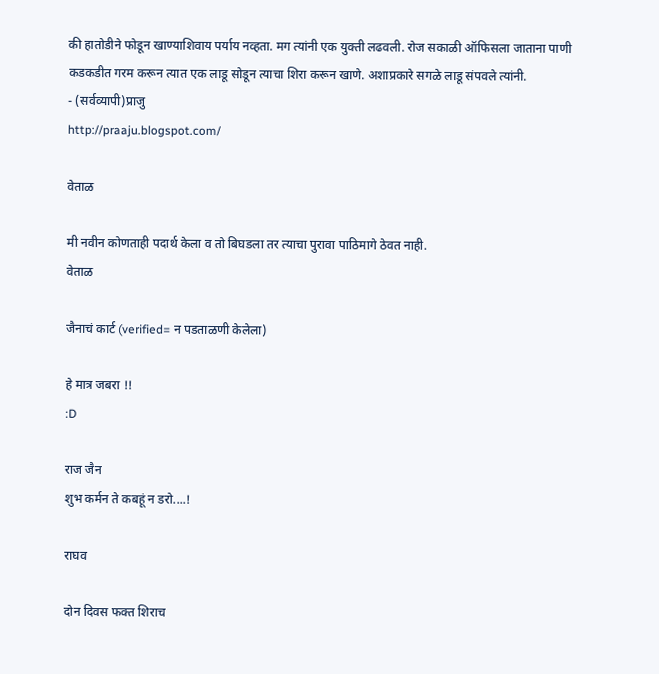की हातोडीने फोडून खाण्याशिवाय पर्याय नव्हता. मग त्यांनी एक युक्ती लढवली. रोज सकाळी ऑफिसला जाताना पाणी कडकडीत गरम करून त्यात एक लाडू सोडून त्याचा शिरा करून खाणे. अशाप्रकारे सगळे लाडू संपवले त्यांनी.
- (सर्वव्यापी)प्राजु
http://praaju.blogspot.com/

वेताळ

मी नवीन कोणताही पदार्थ केला व तो बिघडला तर त्याचा पुरावा पाठिमागे ठेवत नाही.
वेताळ

जैनाचं कार्ट (verified= न पडताळणी केलेला)

हे मात्र जबरा !!
:D

राज जैन
शुभ कर्मन ते कबहूं न डरो....!

राघव

दोन दिवस फक्त शिराच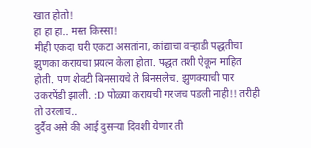खात होतो!
हा हा हा.. मस्त किस्सा!
मीही एकदा घरी एकटा असतांना, कांद्याचा वर्‍हाडी पद्धतीचा झुणका करायचा प्रयत्न केला होता. पद्धत तशी ऐकून माहित होती. पण शेवटी बिनसायचे ते बिनसलेच. झुणक्याची पार उकरपेंडी झाली. :D पोळ्या करायची गरजच पडली नाही!! तरीही तो उरलाच..
दुर्दैव असे की आई दुसर्‍या दिवशी येणार ती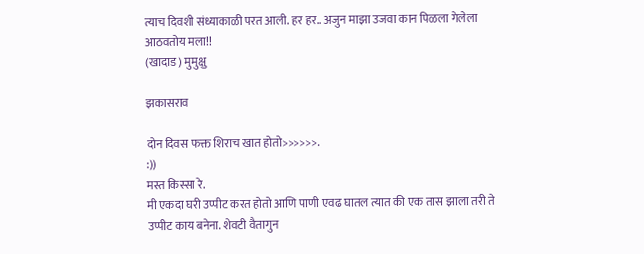त्याच दिवशी संध्याकाळी परत आली. हर हर.. अजुन माझा उजवा कान पिळला गेलेला आठवतोय मला!!
(खादाड) मुमुक्षु

झकासराव

दोन दिवस फक्त शिराच खात होतो>>>>>>.
:))
मस्त किस्सा रे.
मी एकदा घरी उप्पीट करत होतो आणि पाणी एवढ घातल त्यात की एक तास झाला तरी ते उप्पीट काय बनेना. शेवटी वैतागुन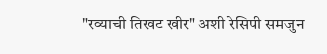"रव्याची तिखट खीर" अशी रेसिपी समजुन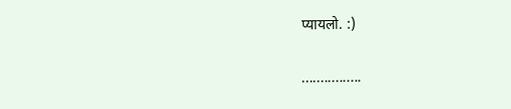प्यायलो. :)

................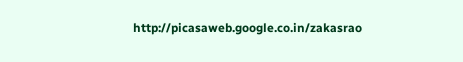http://picasaweb.google.co.in/zakasrao